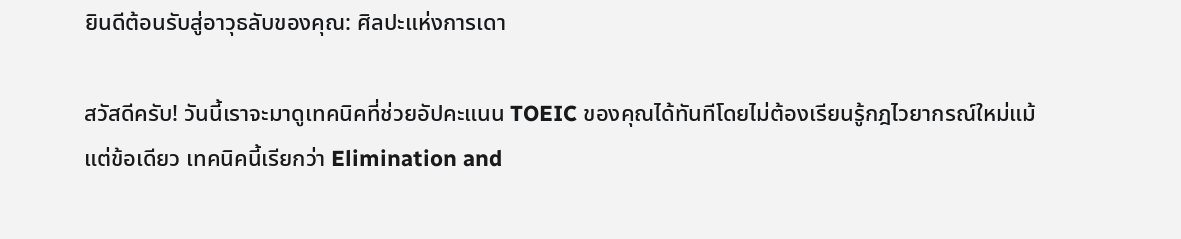ยินดีต้อนรับสู่อาวุธลับของคุณ: ศิลปะแห่งการเดา

สวัสดีครับ! วันนี้เราจะมาดูเทคนิคที่ช่วยอัปคะแนน TOEIC ของคุณได้ทันทีโดยไม่ต้องเรียนรู้กฎไวยากรณ์ใหม่แม้แต่ข้อเดียว เทคนิคนี้เรียกว่า Elimination and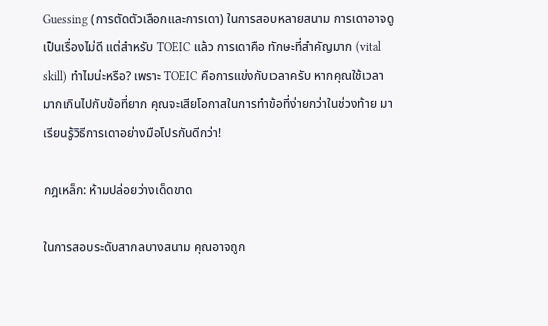Guessing (การตัดตัวเลือกและการเดา) ในการสอบหลายสนาม การเดาอาจดูเป็นเรื่องไม่ดี แต่สำหรับ TOEIC แล้ว การเดาคือ ทักษะที่สำคัญมาก (vital skill) ทำไมน่ะหรือ? เพราะ TOEIC คือการแข่งกับเวลาครับ หากคุณใช้เวลามากเกินไปกับข้อที่ยาก คุณจะเสียโอกาสในการทำข้อที่ง่ายกว่าในช่วงท้าย มาเรียนรู้วิธีการเดาอย่างมือโปรกันดีกว่า!

กฎเหล็ก: ห้ามปล่อยว่างเด็ดขาด

ในการสอบระดับสากลบางสนาม คุณอาจถูก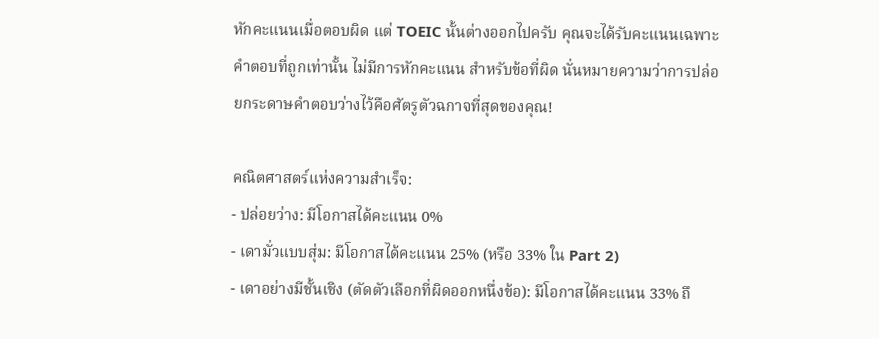หักคะแนนเมื่อตอบผิด แต่ TOEIC นั้นต่างออกไปครับ คุณจะได้รับคะแนนเฉพาะคำตอบที่ถูกเท่านั้น ไม่มีการหักคะแนน สำหรับข้อที่ผิด นั่นหมายความว่าการปล่อยกระดาษคำตอบว่างไว้คือศัตรูตัวฉกาจที่สุดของคุณ!

คณิตศาสตร์แห่งความสำเร็จ:
- ปล่อยว่าง: มีโอกาสได้คะแนน 0%
- เดามั่วแบบสุ่ม: มีโอกาสได้คะแนน 25% (หรือ 33% ใน Part 2)
- เดาอย่างมีชั้นเชิง (ตัดตัวเลือกที่ผิดออกหนึ่งข้อ): มีโอกาสได้คะแนน 33% ถึ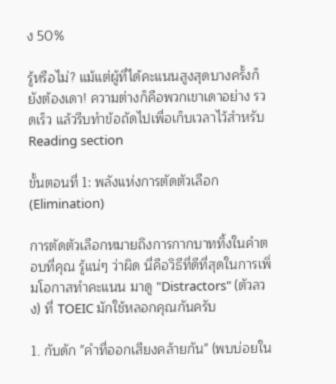ง 50%

รู้หรือไม่? แม้แต่ผู้ที่ได้คะแนนสูงสุดบางครั้งก็ยังต้องเดา! ความต่างก็คือพวกเขาเดาอย่าง รวดเร็ว แล้วรีบทำข้อถัดไปเพื่อเก็บเวลาไว้สำหรับ Reading section

ขั้นตอนที่ 1: พลังแห่งการตัดตัวเลือก (Elimination)

การตัดตัวเลือกหมายถึงการกากบาททิ้งในคำตอบที่คุณ รู้แน่ๆ ว่าผิด นี่คือวิธีที่ดีที่สุดในการเพิ่มโอกาสทำคะแนน มาดู "Distractors" (ตัวลวง) ที่ TOEIC มักใช้หลอกคุณกันครับ

1. กับดัก "คำที่ออกเสียงคล้ายกัน" (พบบ่อยใน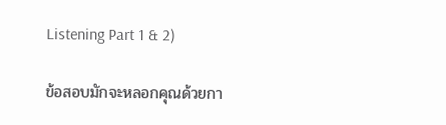Listening Part 1 & 2)

ข้อสอบมักจะหลอกคุณด้วยกา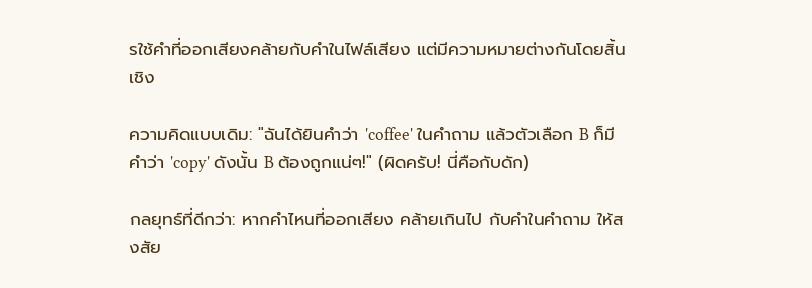รใช้คำที่ออกเสียงคล้ายกับคำในไฟล์เสียง แต่มีความหมายต่างกันโดยสิ้นเชิง

ความคิดแบบเดิม: "ฉันได้ยินคำว่า 'coffee' ในคำถาม แล้วตัวเลือก B ก็มีคำว่า 'copy' ดังนั้น B ต้องถูกแน่ๆ!" (ผิดครับ! นี่คือกับดัก)

กลยุทธ์ที่ดีกว่า: หากคำไหนที่ออกเสียง คล้ายเกินไป กับคำในคำถาม ให้สงสัย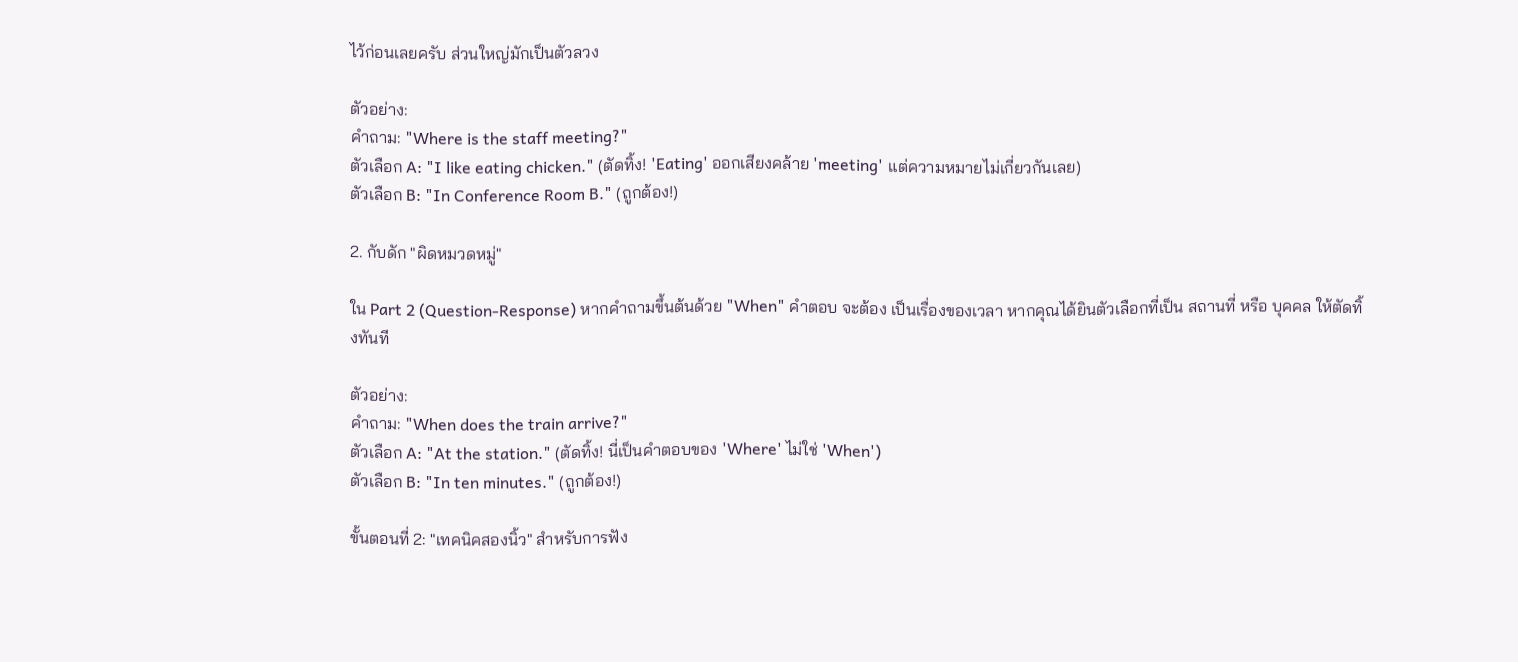ไว้ก่อนเลยครับ ส่วนใหญ่มักเป็นตัวลวง

ตัวอย่าง:
คำถาม: "Where is the staff meeting?"
ตัวเลือก A: "I like eating chicken." (ตัดทิ้ง! 'Eating' ออกเสียงคล้าย 'meeting' แต่ความหมายไม่เกี่ยวกันเลย)
ตัวเลือก B: "In Conference Room B." (ถูกต้อง!)

2. กับดัก "ผิดหมวดหมู่"

ใน Part 2 (Question-Response) หากคำถามขึ้นต้นด้วย "When" คำตอบ จะต้อง เป็นเรื่องของเวลา หากคุณได้ยินตัวเลือกที่เป็น สถานที่ หรือ บุคคล ให้ตัดทิ้งทันที

ตัวอย่าง:
คำถาม: "When does the train arrive?"
ตัวเลือก A: "At the station." (ตัดทิ้ง! นี่เป็นคำตอบของ 'Where' ไม่ใช่ 'When')
ตัวเลือก B: "In ten minutes." (ถูกต้อง!)

ขั้นตอนที่ 2: "เทคนิคสองนิ้ว" สำหรับการฟัง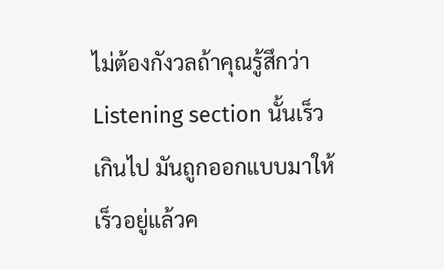ไม่ต้องกังวลถ้าคุณรู้สึกว่า Listening section นั้นเร็วเกินไป มันถูกออกแบบมาให้เร็วอยู่แล้วค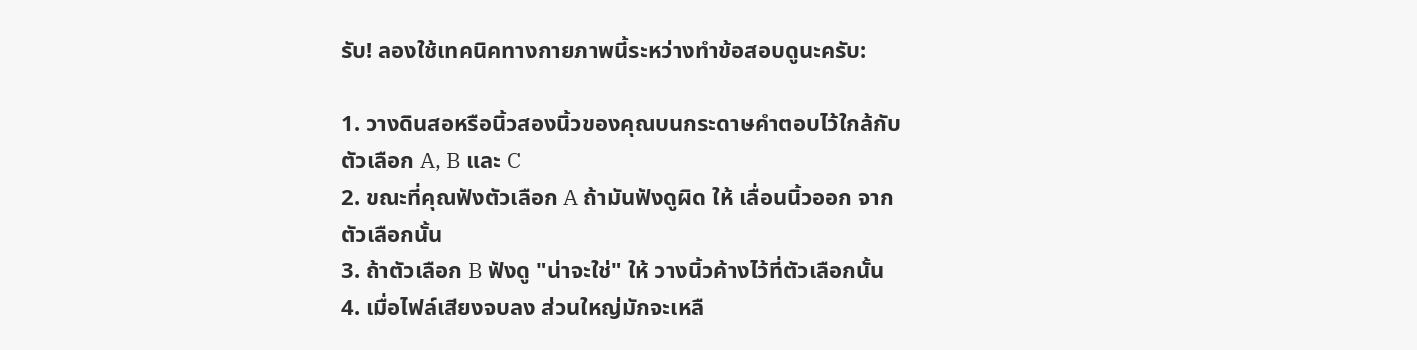รับ! ลองใช้เทคนิคทางกายภาพนี้ระหว่างทำข้อสอบดูนะครับ:

1. วางดินสอหรือนิ้วสองนิ้วของคุณบนกระดาษคำตอบไว้ใกล้กับตัวเลือก A, B และ C
2. ขณะที่คุณฟังตัวเลือก A ถ้ามันฟังดูผิด ให้ เลื่อนนิ้วออก จากตัวเลือกนั้น
3. ถ้าตัวเลือก B ฟังดู "น่าจะใช่" ให้ วางนิ้วค้างไว้ที่ตัวเลือกนั้น
4. เมื่อไฟล์เสียงจบลง ส่วนใหญ่มักจะเหลื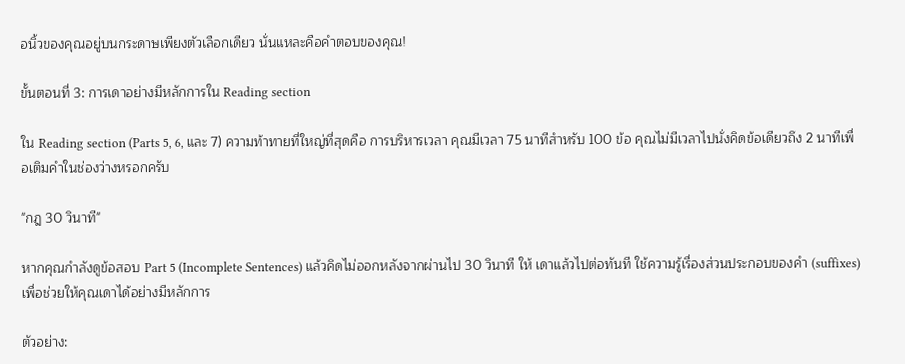อนิ้วของคุณอยู่บนกระดาษเพียงตัวเลือกเดียว นั่นแหละคือคำตอบของคุณ!

ขั้นตอนที่ 3: การเดาอย่างมีหลักการใน Reading section

ใน Reading section (Parts 5, 6, และ 7) ความท้าทายที่ใหญ่ที่สุดคือ การบริหารเวลา คุณมีเวลา 75 นาทีสำหรับ 100 ข้อ คุณไม่มีเวลาไปนั่งคิดข้อเดียวถึง 2 นาทีเพื่อเติมคำในช่องว่างหรอกครับ

"กฎ 30 วินาที"

หากคุณกำลังดูข้อสอบ Part 5 (Incomplete Sentences) แล้วคิดไม่ออกหลังจากผ่านไป 30 วินาที ให้ เดาแล้วไปต่อทันที ใช้ความรู้เรื่องส่วนประกอบของคำ (suffixes) เพื่อช่วยให้คุณเดาได้อย่างมีหลักการ

ตัวอย่าง: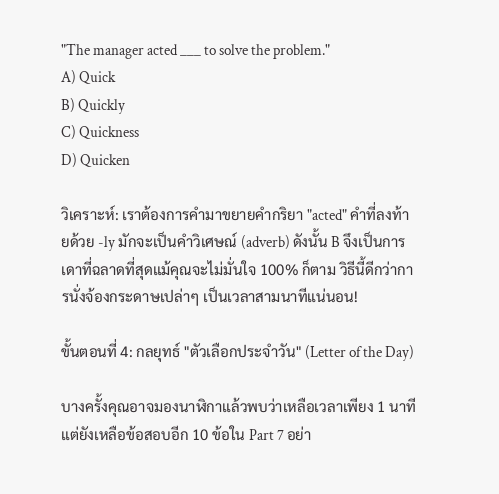"The manager acted ___ to solve the problem."
A) Quick
B) Quickly
C) Quickness
D) Quicken

วิเคราะห์: เราต้องการคำมาขยายคำกริยา "acted" คำที่ลงท้ายด้วย -ly มักจะเป็นคำวิเศษณ์ (adverb) ดังนั้น B จึงเป็นการเดาที่ฉลาดที่สุดแม้คุณจะไม่มั่นใจ 100% ก็ตาม วิธีนี้ดีกว่าการนั่งจ้องกระดาษเปล่าๆ เป็นเวลาสามนาทีแน่นอน!

ขั้นตอนที่ 4: กลยุทธ์ "ตัวเลือกประจำวัน" (Letter of the Day)

บางครั้งคุณอาจมองนาฬิกาแล้วพบว่าเหลือเวลาเพียง 1 นาที แต่ยังเหลือข้อสอบอีก 10 ข้อใน Part 7 อย่า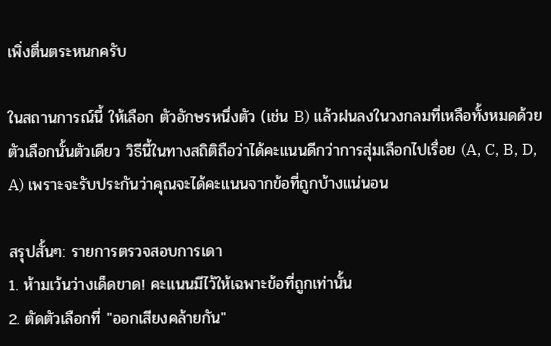เพิ่งตื่นตระหนกครับ

ในสถานการณ์นี้ ให้เลือก ตัวอักษรหนึ่งตัว (เช่น B) แล้วฝนลงในวงกลมที่เหลือทั้งหมดด้วยตัวเลือกนั้นตัวเดียว วิธีนี้ในทางสถิติถือว่าได้คะแนนดีกว่าการสุ่มเลือกไปเรื่อย (A, C, B, D, A) เพราะจะรับประกันว่าคุณจะได้คะแนนจากข้อที่ถูกบ้างแน่นอน

สรุปสั้นๆ: รายการตรวจสอบการเดา
1. ห้ามเว้นว่างเด็ดขาด! คะแนนมีไว้ให้เฉพาะข้อที่ถูกเท่านั้น
2. ตัดตัวเลือกที่ "ออกเสียงคล้ายกัน"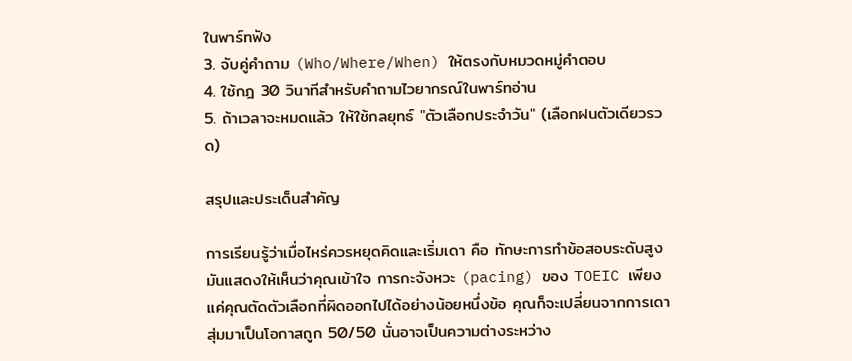ในพาร์ทฟัง
3. จับคู่คำถาม (Who/Where/When) ให้ตรงกับหมวดหมู่คำตอบ
4. ใช้กฎ 30 วินาทีสำหรับคำถามไวยากรณ์ในพาร์ทอ่าน
5. ถ้าเวลาจะหมดแล้ว ให้ใช้กลยุทธ์ "ตัวเลือกประจำวัน" (เลือกฝนตัวเดียวรวด)

สรุปและประเด็นสำคัญ

การเรียนรู้ว่าเมื่อไหร่ควรหยุดคิดและเริ่มเดา คือ ทักษะการทำข้อสอบระดับสูง มันแสดงให้เห็นว่าคุณเข้าใจ การกะจังหวะ (pacing) ของ TOEIC เพียงแค่คุณตัดตัวเลือกที่ผิดออกไปได้อย่างน้อยหนึ่งข้อ คุณก็จะเปลี่ยนจากการเดาสุ่มมาเป็นโอกาสถูก 50/50 นั่นอาจเป็นความต่างระหว่าง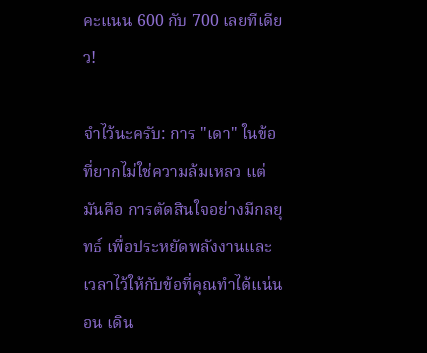คะแนน 600 กับ 700 เลยทีเดียว!

จำไว้นะครับ: การ "เดา" ในข้อที่ยากไม่ใช่ความล้มเหลว แต่มันคือ การตัดสินใจอย่างมีกลยุทธ์ เพื่อประหยัดพลังงานและเวลาไว้ให้กับข้อที่คุณทำได้แน่นอน เดิน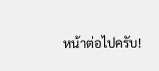หน้าต่อไปครับ!